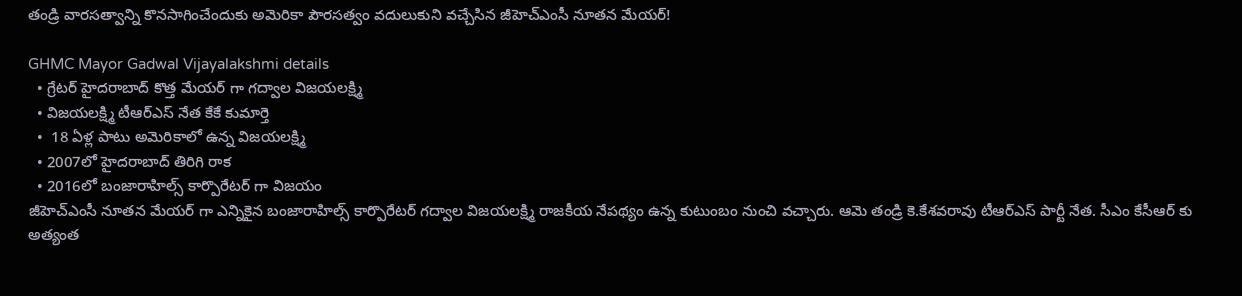తండ్రి వారసత్వాన్ని కొనసాగించేందుకు అమెరికా పౌరసత్వం వదులుకుని వచ్చేసిన జీహెచ్ఎంసీ నూతన మేయర్!

GHMC Mayor Gadwal Vijayalakshmi details
  • గ్రేటర్ హైదరాబాద్ కొత్త మేయర్ గా గద్వాల విజయలక్ష్మి
  • విజయలక్ష్మి టీఆర్ఎస్ నేత కేకే కుమార్తె
  •  18 ఏళ్ల పాటు అమెరికాలో ఉన్న విజయలక్ష్మి
  • 2007లో హైదరాబాద్ తిరిగి రాక
  • 2016లో బంజారాహిల్స్ కార్పొరేటర్ గా విజయం
జీహెచ్ఎంసీ నూతన మేయర్ గా ఎన్నికైన బంజారాహిల్స్ కార్పొరేటర్ గద్వాల విజయలక్ష్మి రాజకీయ నేపథ్యం ఉన్న కుటుంబం నుంచి వచ్చారు. ఆమె తండ్రి కె.కేశవరావు టీఆర్ఎస్ పార్టీ నేత. సీఎం కేసీఆర్ కు అత్యంత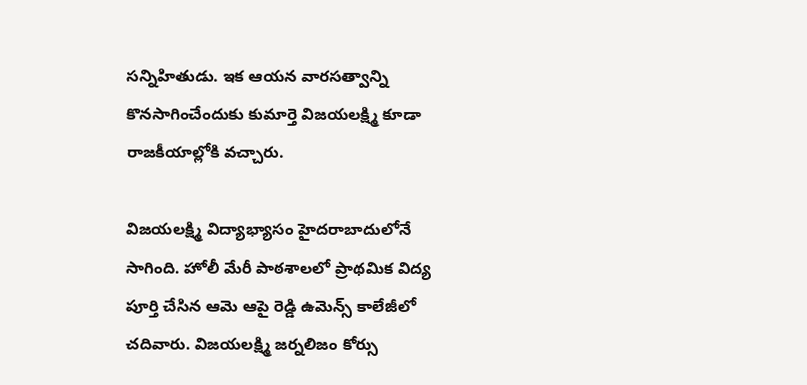సన్నిహితుడు. ఇక ఆయన వారసత్వాన్ని కొనసాగించేందుకు కుమార్తె విజయలక్ష్మి కూడా రాజకీయాల్లోకి వచ్చారు.

విజయలక్ష్మి విద్యాభ్యాసం హైదరాబాదులోనే సాగింది. హోలీ మేరీ పాఠశాలలో ప్రాథమిక విద్య పూర్తి చేసిన ఆమె ఆపై రెడ్డి ఉమెన్స్ కాలేజీలో చదివారు. విజయలక్ష్మి జర్నలిజం కోర్సు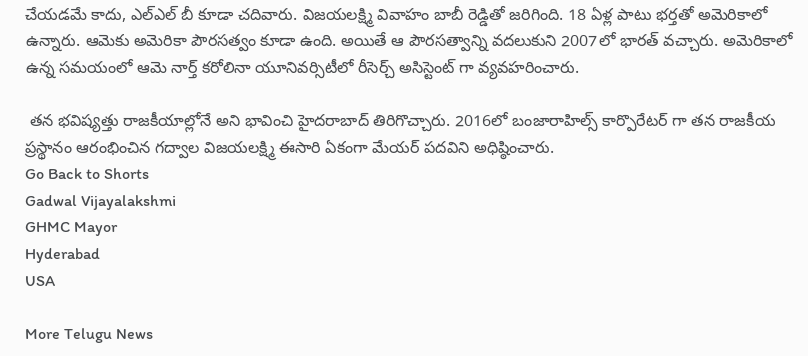చేయడమే కాదు, ఎల్ఎల్ బీ కూడా చదివారు. విజయలక్ష్మి వివాహం బాబీ రెడ్డితో జరిగింది. 18 ఏళ్ల పాటు భర్తతో అమెరికాలో ఉన్నారు. ఆమెకు అమెరికా పౌరసత్వం కూడా ఉంది. అయితే ఆ పౌరసత్వాన్ని వదలుకుని 2007లో భారత్ వచ్చారు. అమెరికాలో ఉన్న సమయంలో ఆమె నార్త్ కరోలినా యూనివర్సిటీలో రీసెర్చ్ అసిస్టెంట్ గా వ్యవహరించారు.

 తన భవిష్యత్తు రాజకీయాల్లోనే అని భావించి హైదరాబాద్ తిరిగొచ్చారు. 2016లో బంజారాహిల్స్ కార్పొరేటర్ గా తన రాజకీయ ప్రస్థానం ఆరంభించిన గద్వాల విజయలక్ష్మి ఈసారి ఏకంగా మేయర్ పదవిని అధిష్ఠించారు.
Go Back to Shorts
Gadwal Vijayalakshmi
GHMC Mayor
Hyderabad
USA

More Telugu News